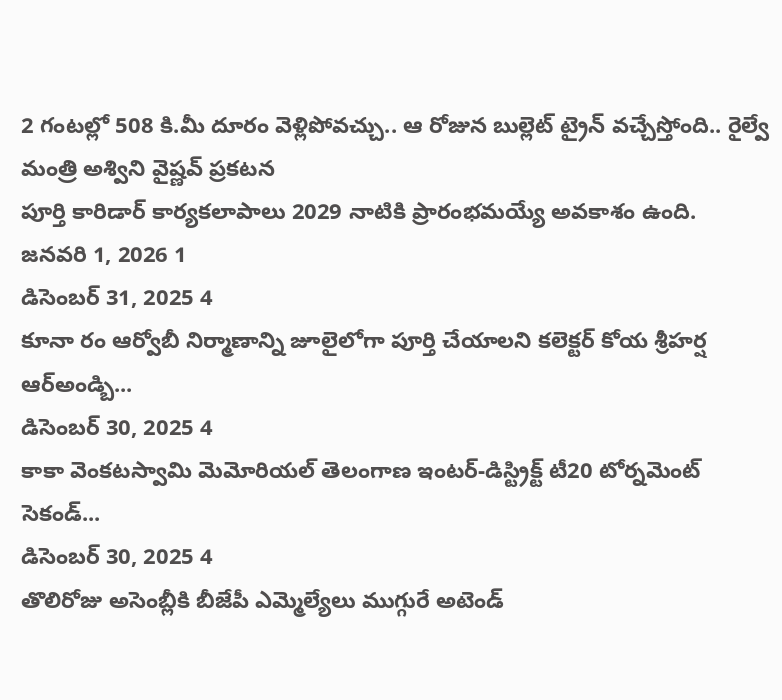2 గంటల్లో 508 కి.మీ దూరం వెళ్లిపోవచ్చు.. ఆ రోజున బుల్లెట్ ట్రైన్ వచ్చేస్తోంది.. రైల్వే మంత్రి అశ్విని వైష్ణవ్ ప్రకటన
పూర్తి కారిడార్ కార్యకలాపాలు 2029 నాటికి ప్రారంభమయ్యే అవకాశం ఉంది.
జనవరి 1, 2026 1
డిసెంబర్ 31, 2025 4
కూనా రం ఆర్వోబీ నిర్మాణాన్ని జూలైలోగా పూర్తి చేయాలని కలెక్టర్ కోయ శ్రీహర్ష ఆర్అండ్బి...
డిసెంబర్ 30, 2025 4
కాకా వెంకటస్వామి మెమోరియల్ తెలంగాణ ఇంటర్-డిస్ట్రిక్ట్ టీ20 టోర్నమెంట్ సెకండ్...
డిసెంబర్ 30, 2025 4
తొలిరోజు అసెంబ్లీకి బీజేపీ ఎమ్మెల్యేలు ముగ్గురే అటెండ్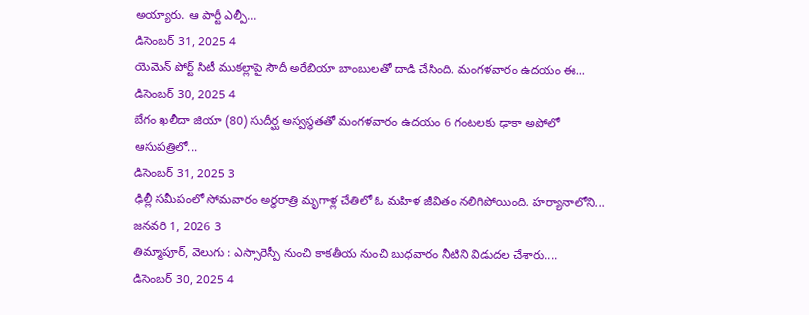అయ్యారు. ఆ పార్టీ ఎల్పీ...
డిసెంబర్ 31, 2025 4
యెమెన్ పోర్ట్ సిటీ ముకల్లాపై సౌదీ అరేబియా బాంబులతో దాడి చేసింది. మంగళవారం ఉదయం ఈ...
డిసెంబర్ 30, 2025 4
బేగం ఖలీదా జియా (80) సుదీర్ఘ అస్వస్థతతో మంగళవారం ఉదయం 6 గంటలకు ఢాకా అపోలో ఆసుపత్రిలో...
డిసెంబర్ 31, 2025 3
ఢిల్లీ సమీపంలో సోమవారం అర్ధరాత్రి మృగాళ్ల చేతిలో ఓ మహిళ జీవితం నలిగిపోయింది. హర్యానాలోని...
జనవరి 1, 2026 3
తిమ్మాపూర్, వెలుగు : ఎస్సారెస్పీ నుంచి కాకతీయ నుంచి బుధవారం నీటిని విడుదల చేశారు....
డిసెంబర్ 30, 2025 4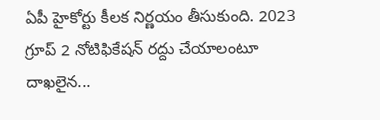ఏపీ హైకోర్టు కీలక నిర్ణయం తీసుకుంది. 2023 గ్రూప్ 2 నోటిఫికేషన్ రద్దు చేయాలంటూ దాఖలైన...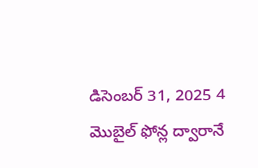డిసెంబర్ 31, 2025 4
మొబైల్ ఫోన్ల ద్వారానే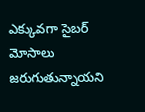ఎక్కువగా సైబర్ మోసాలు జరుగుతున్నాయని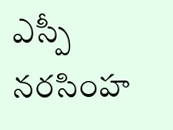ఎస్పీ నరసింహ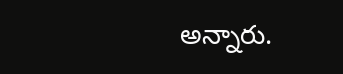అన్నారు.